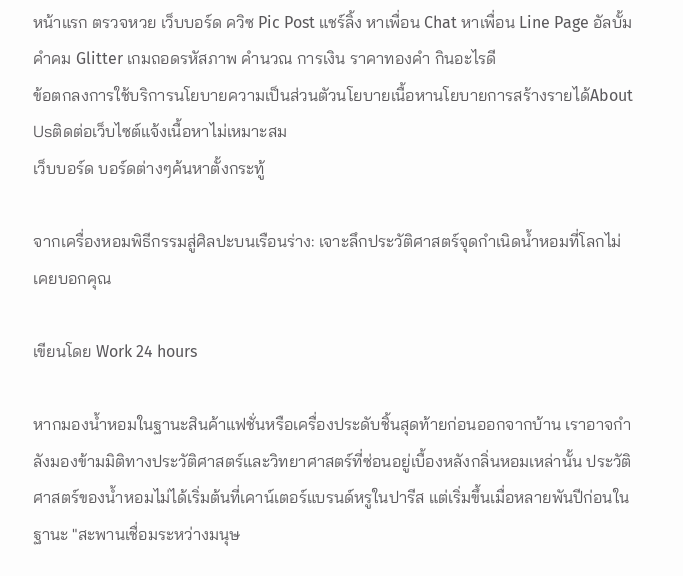หน้าแรก ตรวจหวย เว็บบอร์ด ควิซ Pic Post แชร์ลิ้ง หาเพื่อน Chat หาเพื่อน Line Page อัลบั้ม คำคม Glitter เกมถอดรหัสภาพ คำนวณ การเงิน ราคาทองคำ กินอะไรดี
ข้อตกลงการใช้บริการนโยบายความเป็นส่วนตัวนโยบายเนื้อหานโยบายการสร้างรายได้About Usติดต่อเว็บไซต์แจ้งเนื้อหาไม่เหมาะสม
เว็บบอร์ด บอร์ดต่างๆค้นหาตั้งกระทู้

จากเครื่องหอมพิธีกรรมสู่ศิลปะบนเรือนร่าง: เจาะลึกประวัติศาสตร์จุดกำเนิดน้ำหอมที่โลกไม่เคยบอกคุณ

เขียนโดย Work 24 hours

หากมองน้ำหอมในฐานะสินค้าแฟชั่นหรือเครื่องประดับชิ้นสุดท้ายก่อนออกจากบ้าน เราอาจกำลังมองข้ามมิติทางประวัติศาสตร์และวิทยาศาสตร์ที่ซ่อนอยู่เบื้องหลังกลิ่นหอมเหล่านั้น ประวัติศาสตร์ของน้ำหอมไม่ได้เริ่มต้นที่เคาน์เตอร์แบรนด์หรูในปารีส แต่เริ่มขึ้นเมื่อหลายพันปีก่อนในฐานะ "สะพานเชื่อมระหว่างมนุษ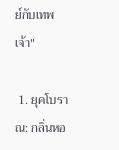ย์กับเทพเจ้า"

 1. ยุคโบราณ: กลิ่นหอ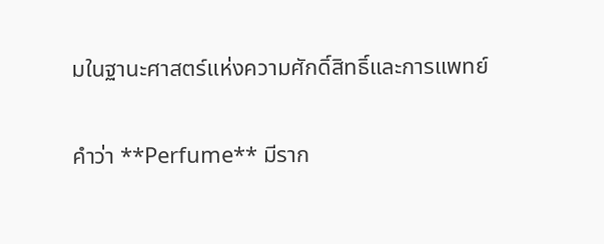มในฐานะศาสตร์แห่งความศักดิ์สิทธิ์และการแพทย์

คำว่า **Perfume** มีราก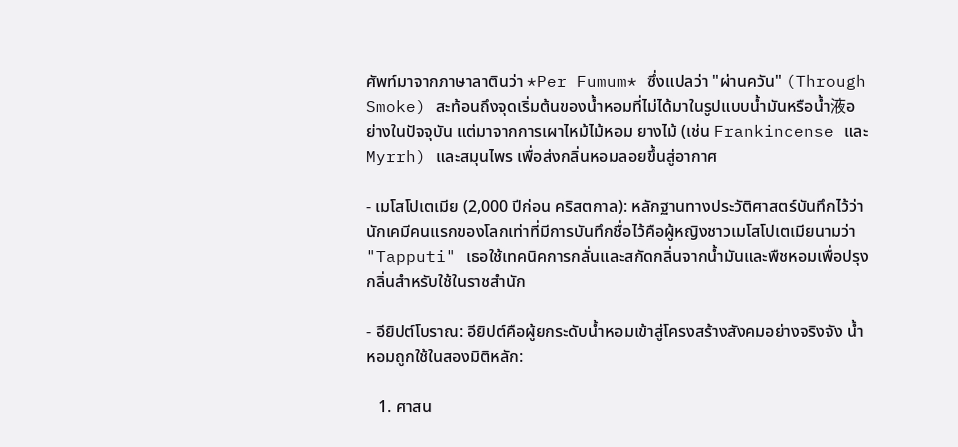ศัพท์มาจากภาษาลาตินว่า *Per Fumum* ซึ่งแปลว่า "ผ่านควัน" (Through Smoke) สะท้อนถึงจุดเริ่มต้นของน้ำหอมที่ไม่ได้มาในรูปแบบน้ำมันหรือน้ำ液อย่างในปัจจุบัน แต่มาจากการเผาไหม้ไม้หอม ยางไม้ (เช่น Frankincense และ Myrrh) และสมุนไพร เพื่อส่งกลิ่นหอมลอยขึ้นสู่อากาศ

- เมโสโปเตเมีย (2,000 ปีก่อน คริสตกาล): หลักฐานทางประวัติศาสตร์บันทึกไว้ว่า นักเคมีคนแรกของโลกเท่าที่มีการบันทึกชื่อไว้คือผู้หญิงชาวเมโสโปเตเมียนามว่า "Tapputi" เธอใช้เทคนิคการกลั่นและสกัดกลิ่นจากน้ำมันและพืชหอมเพื่อปรุงกลิ่นสำหรับใช้ในราชสำนัก

- อียิปต์โบราณ: อียิปต์คือผู้ยกระดับน้ำหอมเข้าสู่โครงสร้างสังคมอย่างจริงจัง น้ำหอมถูกใช้ในสองมิติหลัก:

   1. ศาสน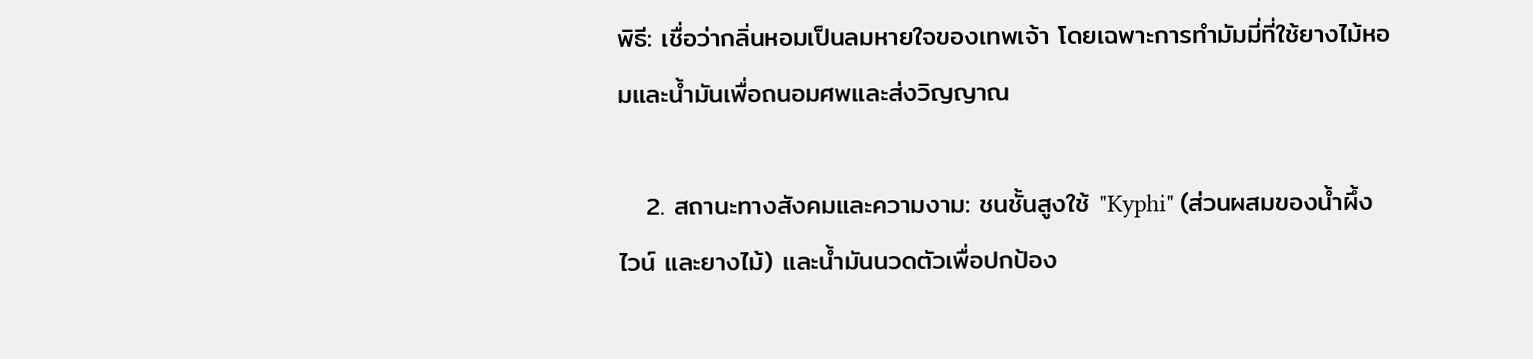พิธี: เชื่อว่ากลิ่นหอมเป็นลมหายใจของเทพเจ้า โดยเฉพาะการทำมัมมี่ที่ใช้ยางไม้หอมและน้ำมันเพื่อถนอมศพและส่งวิญญาณ

   2. สถานะทางสังคมและความงาม: ชนชั้นสูงใช้ "Kyphi" (ส่วนผสมของน้ำผึ้ง ไวน์ และยางไม้) และน้ำมันนวดตัวเพื่อปกป้อง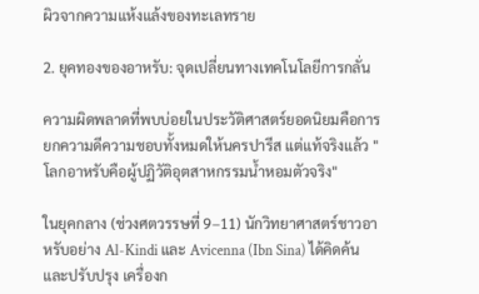ผิวจากความแห้งแล้งของทะเลทราย

2. ยุคทองของอาหรับ: จุดเปลี่ยนทางเทคโนโลยีการกลั่น

ความผิดพลาดที่พบบ่อยในประวัติศาสตร์ยอดนิยมคือการยกความดีความชอบทั้งหมดให้นครปารีส แต่แท้จริงแล้ว "โลกอาหรับคือผู้ปฏิวัติอุตสาหกรรมน้ำหอมตัวจริง"

ในยุคกลาง (ช่วงศตวรรษที่ 9–11) นักวิทยาศาสตร์ชาวอาหรับอย่าง Al-Kindi และ Avicenna (Ibn Sina) ได้คิดค้นและปรับปรุง เครื่องก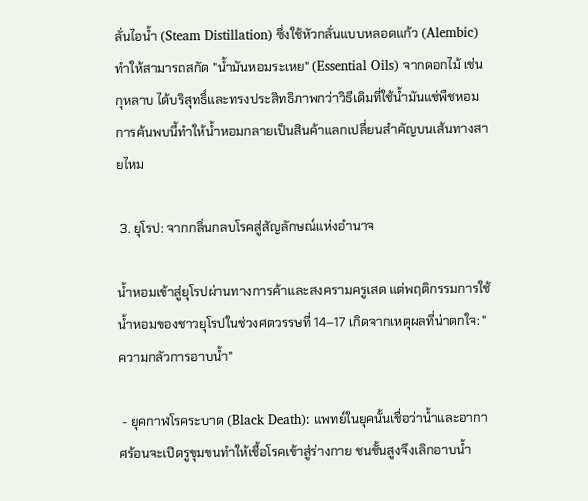ลั่นไอน้ำ (Steam Distillation) ซึ่งใช้หัวกลั่นแบบหลอดแก้ว (Alembic) ทำให้สามารถสกัด "น้ำมันหอมระเหย" (Essential Oils) จากดอกไม้ เช่น กุหลาบ ได้บริสุทธิ์และทรงประสิทธิภาพกว่าวิธีเดิมที่ใช้น้ำมันแช่พืชหอม การค้นพบนี้ทำให้น้ำหอมกลายเป็นสินค้าแลกเปลี่ยนสำคัญบนเส้นทางสายไหม

 3. ยุโรป: จากกลิ่นกลบโรคสู่สัญลักษณ์แห่งอำนาจ

น้ำหอมเข้าสู่ยุโรปผ่านทางการค้าและสงครามครูเสด แต่พฤติกรรมการใช้น้ำหอมของชาวยุโรปในช่วงศตวรรษที่ 14–17 เกิดจากเหตุผลที่น่าตกใจ: "ความกลัวการอาบน้ำ"

 - ยุคกาฬโรคระบาด (Black Death): แพทย์ในยุคนั้นเชื่อว่าน้ำและอากาศร้อนจะเปิดรูขุมขนทำให้เชื้อโรคเข้าสู่ร่างกาย ชนชั้นสูงจึงเลิกอาบน้ำ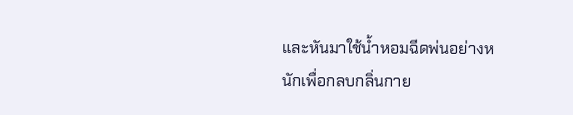และหันมาใช้น้ำหอมฉีดพ่นอย่างหนักเพื่อกลบกลิ่นกาย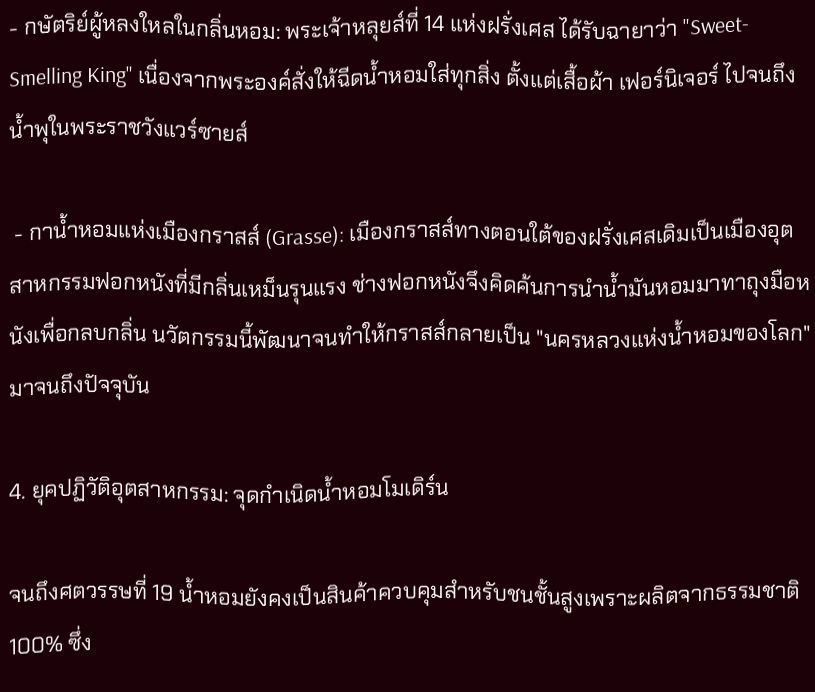- กษัตริย์ผู้หลงใหลในกลิ่นหอม: พระเจ้าหลุยส์ที่ 14 แห่งฝรั่งเศส ได้รับฉายาว่า "Sweet-Smelling King" เนื่องจากพระองค์สั่งให้ฉีดน้ำหอมใส่ทุกสิ่ง ตั้งแต่เสื้อผ้า เฟอร์นิเจอร์ ไปจนถึงน้ำพุในพระราชวังแวร์ซายส์

 - กาน้ำหอมแห่งเมืองกราสส์ (Grasse): เมืองกราสส์ทางตอนใต้ของฝรั่งเศสเดิมเป็นเมืองอุตสาหกรรมฟอกหนังที่มีกลิ่นเหม็นรุนแรง ช่างฟอกหนังจึงคิดค้นการนำน้ำมันหอมมาทาถุงมือหนังเพื่อกลบกลิ่น นวัตกรรมนี้พัฒนาจนทำให้กราสส์กลายเป็น "นครหลวงแห่งน้ำหอมของโลก" มาจนถึงปัจจุบัน

4. ยุคปฏิวัติอุตสาหกรรม: จุดกำเนิดน้ำหอมโมเดิร์น

จนถึงศตวรรษที่ 19 น้ำหอมยังคงเป็นสินค้าควบคุมสำหรับชนชั้นสูงเพราะผลิตจากธรรมชาติ 100% ซึ่ง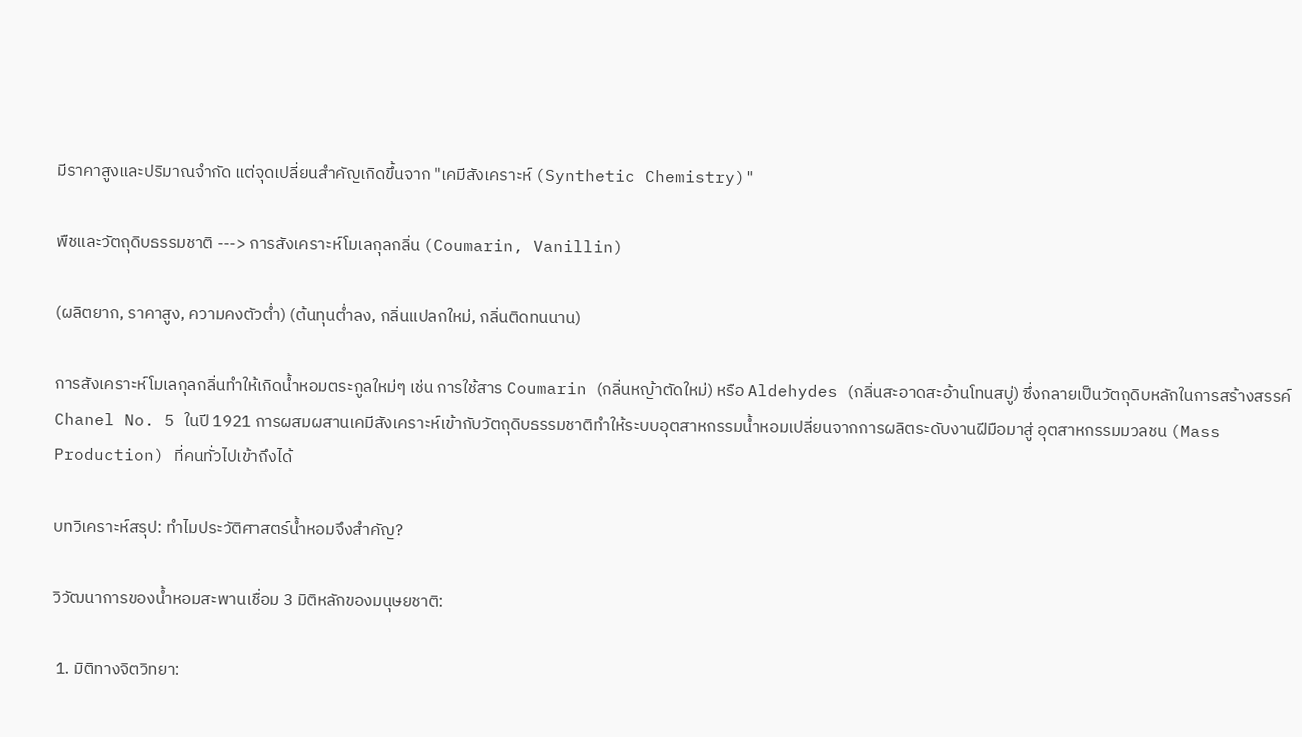มีราคาสูงและปริมาณจำกัด แต่จุดเปลี่ยนสำคัญเกิดขึ้นจาก "เคมีสังเคราะห์ (Synthetic Chemistry)"

พืชและวัตถุดิบธรรมชาติ ---> การสังเคราะห์โมเลกุลกลิ่น (Coumarin, Vanillin)

(ผลิตยาก, ราคาสูง, ความคงตัวต่ำ) (ต้นทุนต่ำลง, กลิ่นแปลกใหม่, กลิ่นติดทนนาน)

การสังเคราะห์โมเลกุลกลิ่นทำให้เกิดน้ำหอมตระกูลใหม่ๆ เช่น การใช้สาร Coumarin (กลิ่นหญ้าตัดใหม่) หรือ Aldehydes (กลิ่นสะอาดสะอ้านโทนสบู่) ซึ่งกลายเป็นวัตถุดิบหลักในการสร้างสรรค์  Chanel No. 5 ในปี 1921 การผสมผสานเคมีสังเคราะห์เข้ากับวัตถุดิบธรรมชาติทำให้ระบบอุตสาหกรรมน้ำหอมเปลี่ยนจากการผลิตระดับงานฝีมือมาสู่ อุตสาหกรรมมวลชน (Mass Production) ที่คนทั่วไปเข้าถึงได้

บทวิเคราะห์สรุป: ทำไมประวัติศาสตร์น้ำหอมจึงสำคัญ?

วิวัฒนาการของน้ำหอมสะพานเชื่อม 3 มิติหลักของมนุษยชาติ:

 1. มิติทางจิตวิทยา: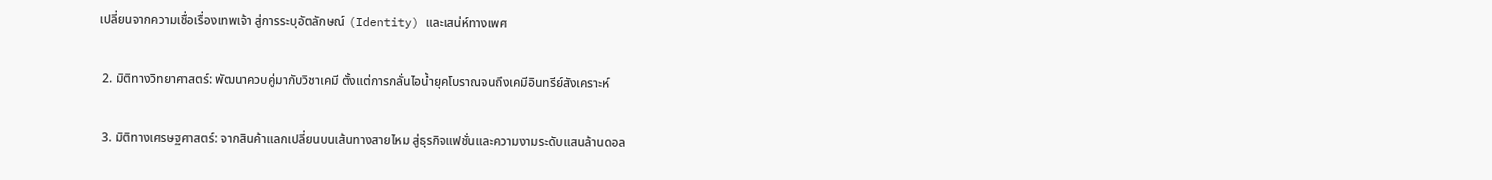เปลี่ยนจากความเชื่อเรื่องเทพเจ้า สู่การระบุอัตลักษณ์ (Identity) และเสน่ห์ทางเพศ

 2. มิติทางวิทยาศาสตร์: พัฒนาควบคู่มากับวิชาเคมี ตั้งแต่การกลั่นไอน้ำยุคโบราณจนถึงเคมีอินทรีย์สังเคราะห์

 3. มิติทางเศรษฐศาสตร์: จากสินค้าแลกเปลี่ยนบนเส้นทางสายไหม สู่ธุรกิจแฟชั่นและความงามระดับแสนล้านดอล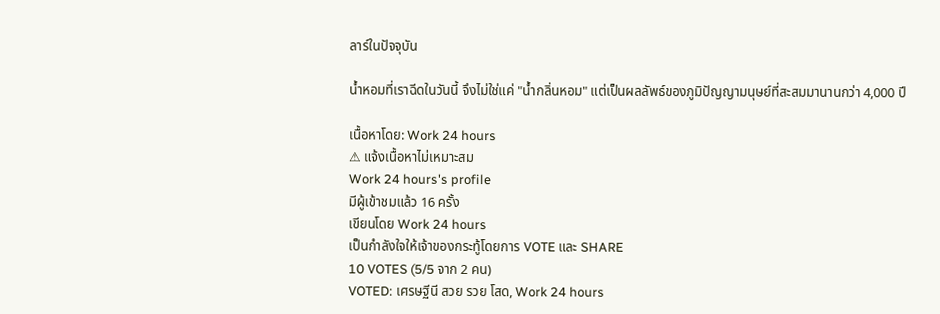ลาร์ในปัจจุบัน

น้ำหอมที่เราฉีดในวันนี้ จึงไม่ใช่แค่ "น้ำกลิ่นหอม" แต่เป็นผลลัพธ์ของภูมิปัญญามนุษย์ที่สะสมมานานกว่า 4,000 ปี

เนื้อหาโดย: Work 24 hours
⚠ แจ้งเนื้อหาไม่เหมาะสม
Work 24 hours's profile
มีผู้เข้าชมแล้ว 16 ครั้ง
เขียนโดย Work 24 hours
เป็นกำลังใจให้เจ้าของกระทู้โดยการ VOTE และ SHARE
10 VOTES (5/5 จาก 2 คน)
VOTED: เศรษฐีนี สวย รวย โสด, Work 24 hours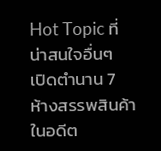Hot Topic ที่น่าสนใจอื่นๆ
เปิดตำนาน 7 ห้างสรรพสินค้าในอดีต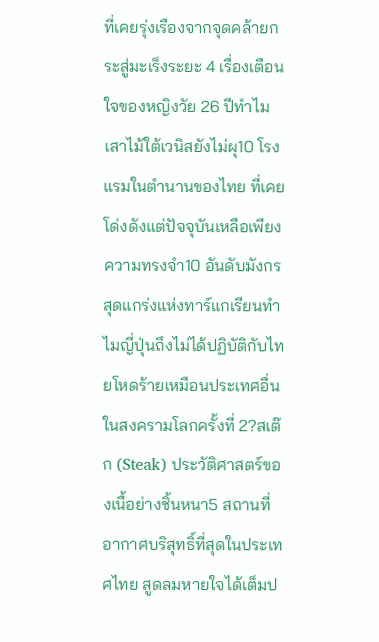ที่เคยรุ่งเรืองจากจุดคล้ายกระสู่มะเร็งระยะ 4 เรื่องเตือนใจของหญิงวัย 26 ปีทำไมเสาไม้ใต้เวนิสยังไม่ผุ10 โรงแรมในตำนานของไทย ที่เคยโด่งดังแต่ปัจจุบันเหลือเพียงความทรงจำ10 อันดับมังกรสุดแกร่งแห่งทาร์แกเรียนทำไมญี่ปุ่นถึงไม่ได้ปฏิบัติกับไทยโหดร้ายเหมือนประเทศอื่นในสงครามโลกครั้งที่ 2?สเต๊ก (Steak) ประวัติศาสตร์ของเนื้อย่างชิ้นหนา5 สถานที่อากาศบริสุทธิ์ที่สุดในประเทศไทย สูดลมหายใจได้เต็มป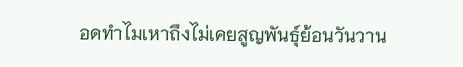อดทำไมเหาถึงไม่เคยสูญพันธุ์ย้อนวันวาน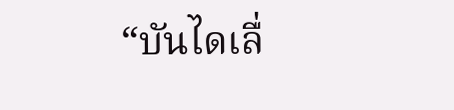“บันไดเลื่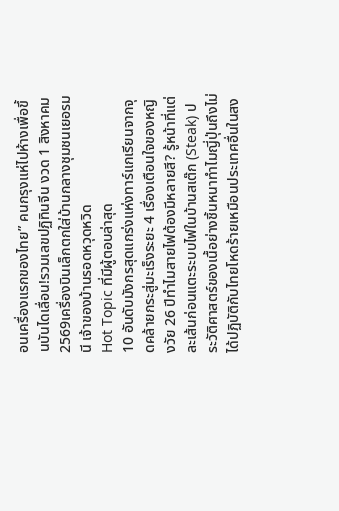อนเครื่องแรกของไทย” คนกรุงแห่ไปห้างเพื่อขึ้นบันไดเลื่อน!รวมเลขปฏิทินจีน งวด 1 สิงหาคม 2569เครื่องบินเล็กตกใส่บ้านกลางชุมชนเยอรมนี เจ้าของบ้านรอดหวุดหวิด
Hot Topic ที่มีผู้ตอบล่าสุด
10 อันดับมังกรสุดแกร่งแห่งทาร์แกเรียนจากจุดคล้ายกระสู่มะเร็งระยะ 4 เรื่องเตือนใจของหญิงวัย 26 ปีทำไมสายไฟต้องมีหลายสี? รู้หน้าที่แต่ละเส้นก่อนแตะระบบไฟในบ้านสเต๊ก (Steak) ประวัติศาสตร์ของเนื้อย่างชิ้นหนาทำไมญี่ปุ่นถึงไม่ได้ปฏิบัติกับไทยโหดร้ายเหมือนประเทศอื่นในสง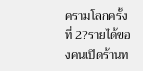ครามโลกครั้งที่ 2?รายได้ของคนเปิดร้านท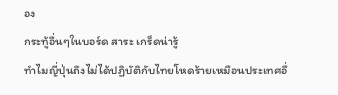อง
กระทู้อื่นๆในบอร์ด สาระ เกร็ดน่ารู้
ทำไมญี่ปุ่นถึงไม่ได้ปฏิบัติกับไทยโหดร้ายเหมือนประเทศอื่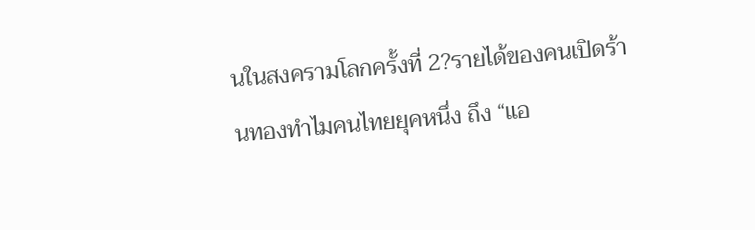นในสงครามโลกครั้งที่ 2?รายได้ของคนเปิดร้านทองทำไมคนไทยยุคหนึ่ง ถึง “แอ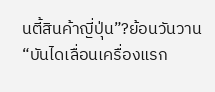นตี้สินค้าญี่ปุ่น”?ย้อนวันวาน “บันไดเลื่อนเครื่องแรก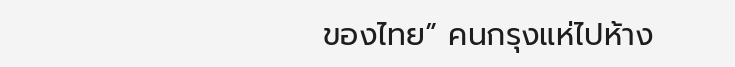ของไทย” คนกรุงแห่ไปห้าง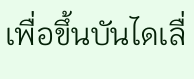เพื่อขึ้นบันไดเลื่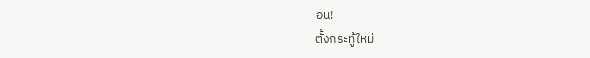อน!
ตั้งกระทู้ใหม่